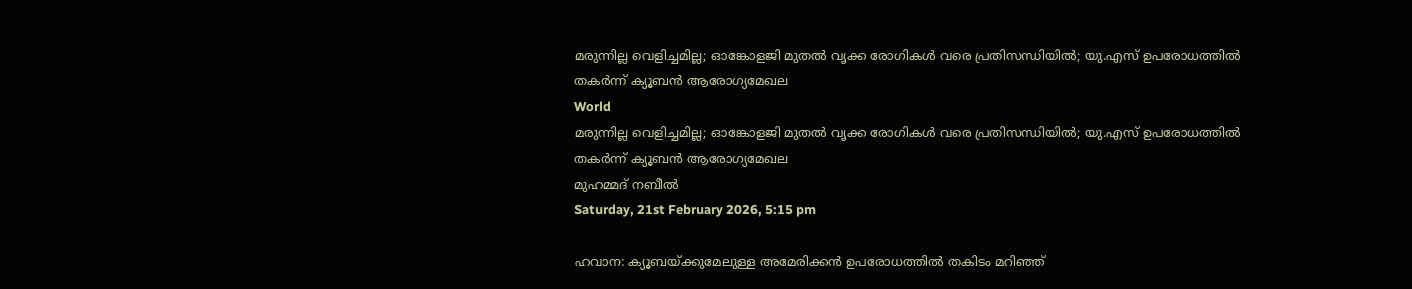മരുന്നില്ല വെളിച്ചമില്ല; ഓങ്കോളജി മുതൽ വൃക്ക രോഗികൾ വരെ പ്രതിസന്ധിയിൽ; യു.എസ് ഉപരോധത്തിൽ തകർന്ന് ക്യൂബൻ ആരോഗ്യമേഖല
World
മരുന്നില്ല വെളിച്ചമില്ല; ഓങ്കോളജി മുതൽ വൃക്ക രോഗികൾ വരെ പ്രതിസന്ധിയിൽ; യു.എസ് ഉപരോധത്തിൽ തകർന്ന് ക്യൂബൻ ആരോഗ്യമേഖല
മുഹമ്മദ് നബീല്‍
Saturday, 21st February 2026, 5:15 pm

ഹവാന: ക്യൂബയ്ക്കുമേലുള്ള അമേരിക്കൻ ഉപരോധത്തിൽ തകിടം മറിഞ്ഞ്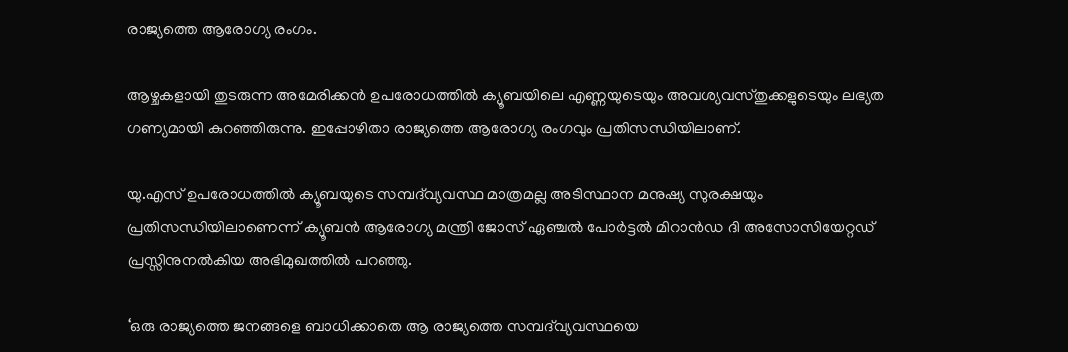രാജ്യത്തെ ആരോഗ്യ രംഗം.

ആഴ്ചകളായി തുടരുന്ന അമേരിക്കൻ ഉപരോധത്തിൽ ക്യൂബയിലെ എണ്ണയുടെയും അവശ്യവസ്തുക്കളുടെയും ലഭ്യത ഗണ്യമായി കുറഞ്ഞിരുന്നു. ഇപ്പോഴിതാ രാജ്യത്തെ ആരോഗ്യ രംഗവും പ്രതിസന്ധിയിലാണ്.

യു.എസ് ഉപരോധത്തിൽ ക്യൂബയുടെ സമ്പദ്‌വ്യവസ്ഥ മാത്രമല്ല അടിസ്ഥാന മനുഷ്യ സുരക്ഷയും പ്രതിസന്ധിയിലാണെന്ന് ക്യൂബൻ ആരോഗ്യ മന്ത്രി ജോസ് ഏഞ്ചൽ പോർട്ടൽ മിറാൻഡ ദി അസോസിയേറ്റഡ് പ്രസ്സിനുനൽകിയ അഭിമുഖത്തിൽ പറഞ്ഞു.

‘ഒരു രാജ്യത്തെ ജനങ്ങളെ ബാധിക്കാതെ ആ രാജ്യത്തെ സമ്പദ്‌വ്യവസ്ഥയെ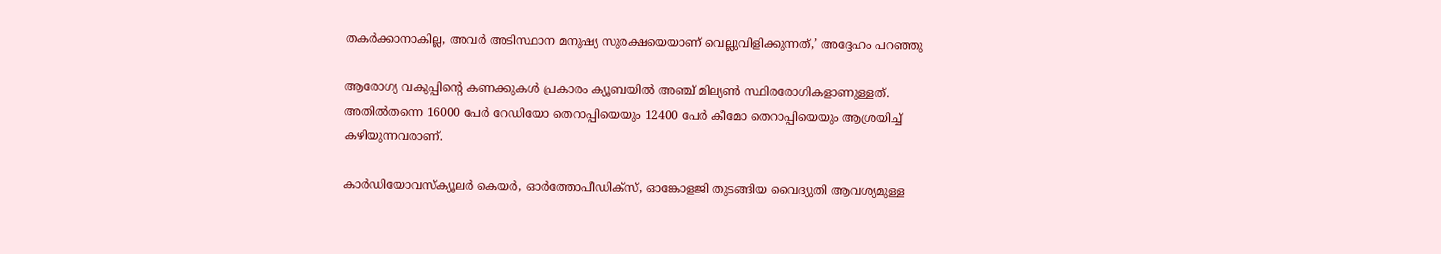തകർക്കാനാകില്ല, അവർ അടിസ്ഥാന മനുഷ്യ സുരക്ഷയെയാണ് വെല്ലുവിളിക്കുന്നത്,’ അദ്ദേഹം പറഞ്ഞു

ആരോഗ്യ വകുപ്പിന്റെ കണക്കുകൾ പ്രകാരം ക്യൂബയിൽ അഞ്ച് മില്യൺ സ്ഥിരരോഗികളാണുള്ളത്. അതിൽതന്നെ 16000 പേർ റേഡിയോ തെറാപ്പിയെയും 12400 പേർ കീമോ തെറാപ്പിയെയും ആശ്രയിച്ച് കഴിയുന്നവരാണ്.

കാർഡിയോവസ്ക്യൂലർ കെയർ, ഓർത്തോപീഡിക്‌സ്, ഓങ്കോളജി തുടങ്ങിയ വൈദ്യുതി ആവശ്യമുള്ള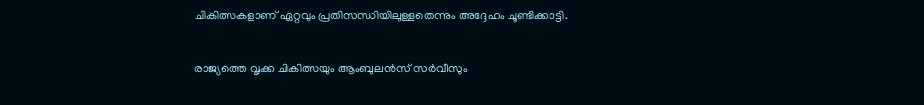ചികിത്സകളാണ് ഏറ്റവും പ്രതിസന്ധിയിലുള്ളതെന്നും അദ്ദേഹം ചൂണ്ടിക്കാട്ടി.

രാജ്യത്തെ വൃക്ക ചികിത്സയും ആംബുലൻസ് സർവീസും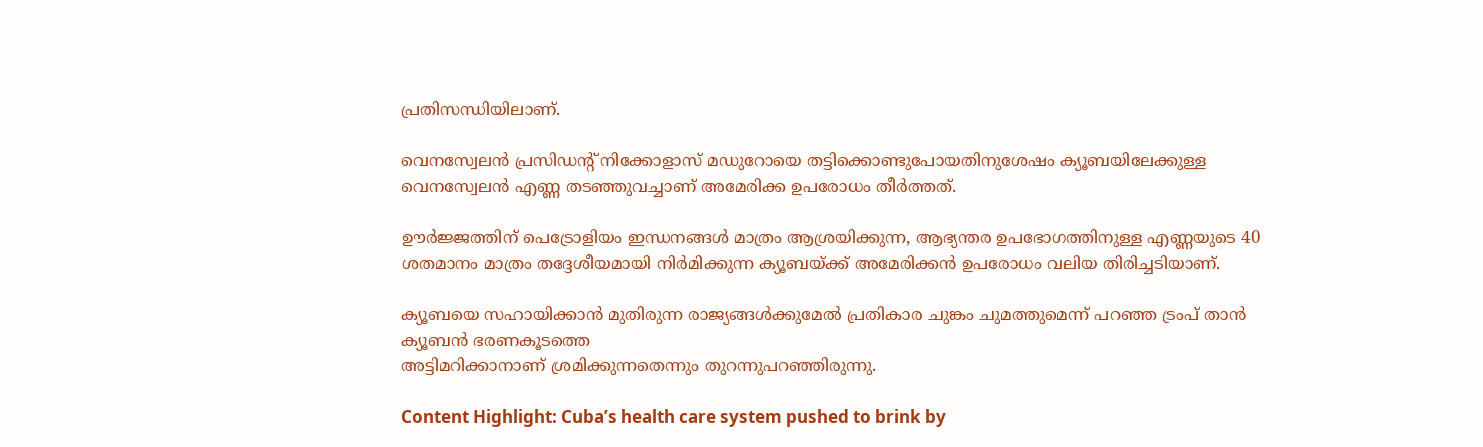പ്രതിസന്ധിയിലാണ്.

വെനസ്വേലൻ പ്രസിഡന്റ് നിക്കോളാസ് മഡുറോയെ തട്ടിക്കൊണ്ടുപോയതിനുശേഷം ക്യൂബയിലേക്കുള്ള വെനസ്വേലൻ എണ്ണ തടഞ്ഞുവച്ചാണ് അമേരിക്ക ഉപരോധം തീർത്തത്.

ഊർജ്ജത്തിന് പെട്രോളിയം ഇന്ധനങ്ങൾ മാത്രം ആശ്രയിക്കുന്ന, ആഭ്യന്തര ഉപഭോഗത്തിനുള്ള എണ്ണയുടെ 40 ശതമാനം മാത്രം തദ്ദേശീയമായി നിർമിക്കുന്ന ക്യൂബയ്ക്ക് അമേരിക്കൻ ഉപരോധം വലിയ തിരിച്ചടിയാണ്.

ക്യൂബയെ സഹായിക്കാൻ മുതിരുന്ന രാജ്യങ്ങൾക്കുമേൽ പ്രതികാര ചുങ്കം ചുമത്തുമെന്ന് പറഞ്ഞ ട്രംപ് താൻ ക്യൂബൻ ഭരണകൂടത്തെ
അട്ടിമറിക്കാനാണ് ശ്രമിക്കുന്നതെന്നും തുറന്നുപറഞ്ഞിരുന്നു.

Content Highlight: Cuba’s health care system pushed to brink by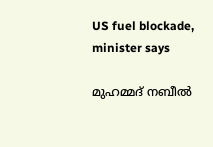US fuel blockade, minister says

മുഹമ്മദ് നബീല്‍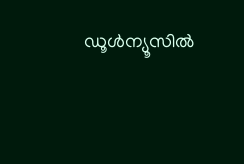ഡൂള്‍ന്യൂസില്‍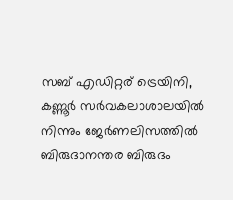സബ് എഡിറ്റര് ട്രെയിനി, കണ്ണൂർ സര്‍വകലാശാലയില്‍ നിന്നും ജേര്‍ണലിസത്തില്‍ ബിരുദാനന്തര ബിരുദം